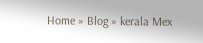Home » Blog » kerala Mex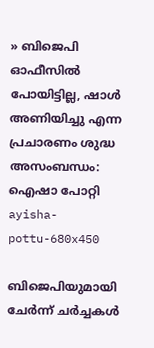» ബിജെപി ഓഫീസിൽ പോയിട്ടില്ല, ഷാൾ അണിയിച്ചു എന്ന പ്രചാരണം ശുദ്ധ അസംബന്ധം: ഐഷാ പോറ്റി
ayisha-pottu-680x450

ബിജെപിയുമായി ചേർന്ന് ചർച്ചകൾ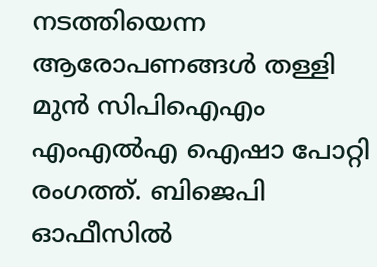നടത്തിയെന്ന ആരോപണങ്ങൾ തള്ളി മുൻ സിപിഐഎം എംഎൽഎ ഐഷാ പോറ്റി രംഗത്ത്. ബിജെപി ഓഫീസിൽ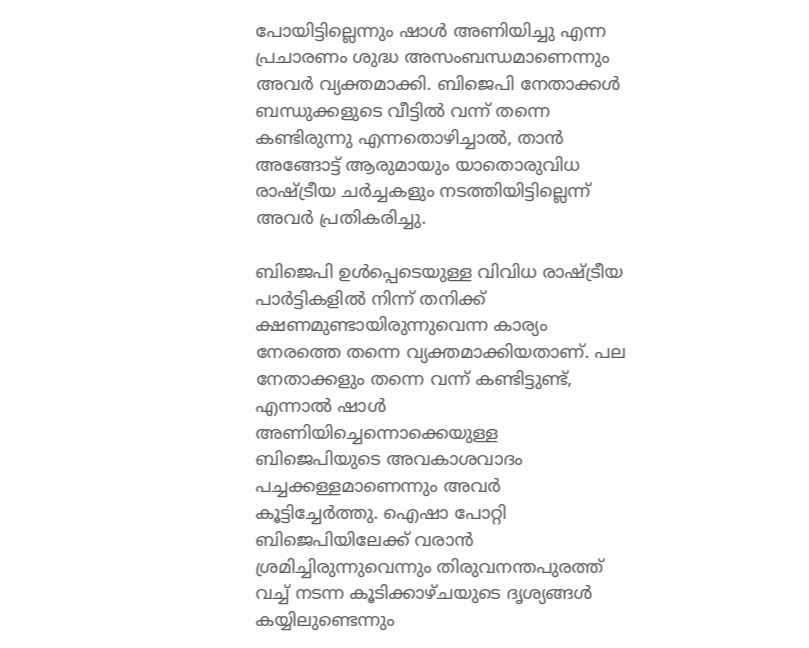പോയിട്ടില്ലെന്നും ഷാൾ അണിയിച്ചു എന്ന പ്രചാരണം ശുദ്ധ അസംബന്ധമാണെന്നും അവർ വ്യക്തമാക്കി. ബിജെപി നേതാക്കൾ ബന്ധുക്കളുടെ വീട്ടിൽ വന്ന് തന്നെ കണ്ടിരുന്നു എന്നതൊഴിച്ചാൽ, താൻ അങ്ങോട്ട് ആരുമായും യാതൊരുവിധ രാഷ്ട്രീയ ചർച്ചകളും നടത്തിയിട്ടില്ലെന്ന് അവർ പ്രതികരിച്ചു.

ബിജെപി ഉൾപ്പെടെയുള്ള വിവിധ രാഷ്ട്രീയ പാർട്ടികളിൽ നിന്ന് തനിക്ക് ക്ഷണമുണ്ടായിരുന്നുവെന്ന കാര്യം നേരത്തെ തന്നെ വ്യക്തമാക്കിയതാണ്. പല നേതാക്കളും തന്നെ വന്ന് കണ്ടിട്ടുണ്ട്, എന്നാൽ ഷാൾ അണിയിച്ചെന്നൊക്കെയുള്ള ബിജെപിയുടെ അവകാശവാദം പച്ചക്കള്ളമാണെന്നും അവർ കൂട്ടിച്ചേർത്തു. ഐഷാ പോറ്റി ബിജെപിയിലേക്ക് വരാൻ ശ്രമിച്ചിരുന്നുവെന്നും തിരുവനന്തപുരത്ത് വച്ച് നടന്ന കൂടിക്കാഴ്ചയുടെ ദൃശ്യങ്ങൾ കയ്യിലുണ്ടെന്നും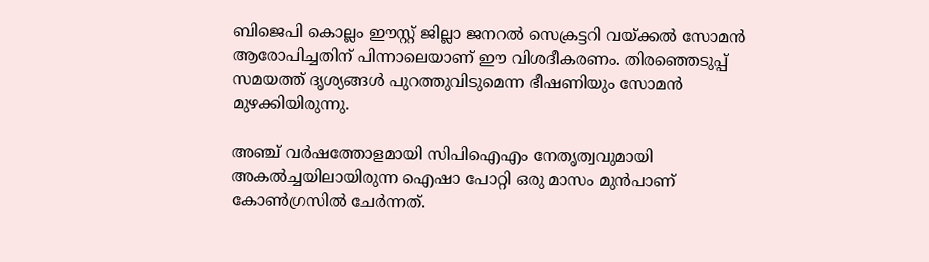ബിജെപി കൊല്ലം ഈസ്റ്റ് ജില്ലാ ജനറൽ സെക്രട്ടറി വയ്ക്കൽ സോമൻ ആരോപിച്ചതിന് പിന്നാലെയാണ് ഈ വിശദീകരണം. തിരഞ്ഞെടുപ്പ് സമയത്ത് ദൃശ്യങ്ങൾ പുറത്തുവിടുമെന്ന ഭീഷണിയും സോമൻ മുഴക്കിയിരുന്നു.

അഞ്ച് വർഷത്തോളമായി സിപിഐഎം നേതൃത്വവുമായി അകൽച്ചയിലായിരുന്ന ഐഷാ പോറ്റി ഒരു മാസം മുൻപാണ് കോൺഗ്രസിൽ ചേർന്നത്.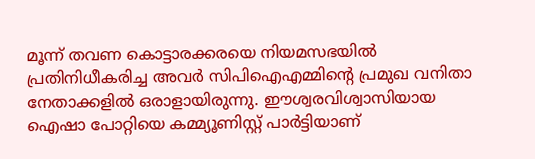മൂന്ന് തവണ കൊട്ടാരക്കരയെ നിയമസഭയിൽ പ്രതിനിധീകരിച്ച അവർ സിപിഐഎമ്മിന്റെ പ്രമുഖ വനിതാ നേതാക്കളിൽ ഒരാളായിരുന്നു. ഈശ്വരവിശ്വാസിയായ ഐഷാ പോറ്റിയെ കമ്മ്യൂണിസ്റ്റ് പാർട്ടിയാണ്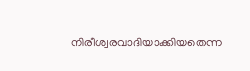നിരീശ്വരവാദിയാക്കിയതെന്ന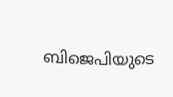ബിജെപിയുടെ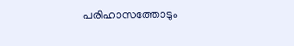പരിഹാസത്തോടും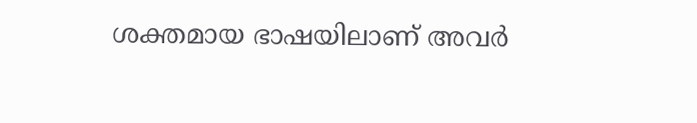ശക്തമായ ഭാഷയിലാണ് അവർ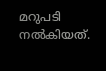മറുപടി നൽകിയത്.